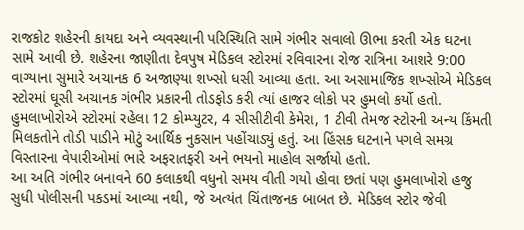રાજકોટ શહેરની કાયદા અને વ્યવસ્થાની પરિસ્થિતિ સામે ગંભીર સવાલો ઊભા કરતી એક ઘટના સામે આવી છે. શહેરના જાણીતા દેવપુષ મેડિકલ સ્ટોરમાં રવિવારના રોજ રાત્રિના આશરે 9:00 વાગ્યાના સુમારે અચાનક 6 અજાણ્યા શખ્સો ધસી આવ્યા હતા. આ અસામાજિક શખ્સોએ મેડિકલ સ્ટોરમાં ઘૂસી અચાનક ગંભીર પ્રકારની તોડફોડ કરી ત્યાં હાજર લોકો પર હુમલો કર્યો હતો.
હુમલાખોરોએ સ્ટોરમાં રહેલા 12 કોમ્પ્યુટર, 4 સીસીટીવી કેમેરા, 1 ટીવી તેમજ સ્ટોરની અન્ય કિંમતી મિલકતોને તોડી પાડીને મોટું આર્થિક નુકસાન પહોંચાડ્યું હતું. આ હિંસક ઘટનાને પગલે સમગ્ર વિસ્તારના વેપારીઓમાં ભારે અફરાતફરી અને ભયનો માહોલ સર્જાયો હતો.
આ અતિ ગંભીર બનાવને 60 કલાકથી વધુનો સમય વીતી ગયો હોવા છતાં પણ હુમલાખોરો હજુ સુધી પોલીસની પકડમાં આવ્યા નથી, જે અત્યંત ચિંતાજનક બાબત છે. મેડિકલ સ્ટોર જેવી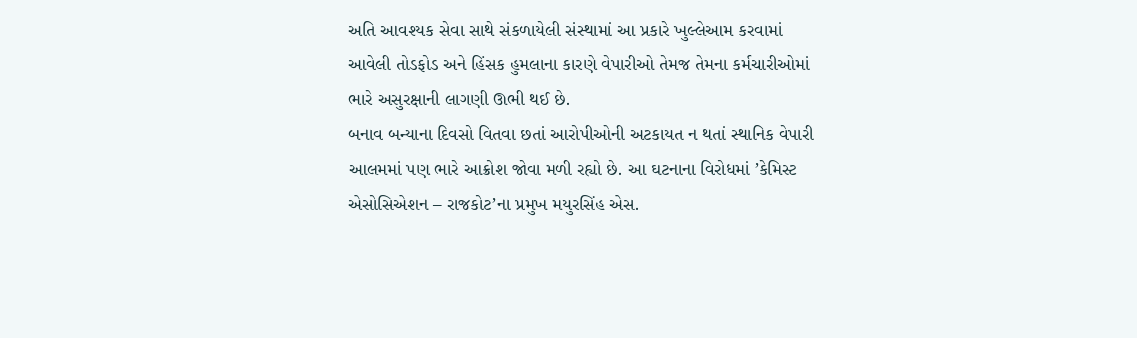અતિ આવશ્યક સેવા સાથે સંકળાયેલી સંસ્થામાં આ પ્રકારે ખુલ્લેઆમ કરવામાં આવેલી તોડફોડ અને હિંસક હુમલાના કારણે વેપારીઓ તેમજ તેમના કર્મચારીઓમાં ભારે અસુરક્ષાની લાગણી ઊભી થઈ છે.
બનાવ બન્યાના દિવસો વિતવા છતાં આરોપીઓની અટકાયત ન થતાં સ્થાનિક વેપારી આલમમાં પણ ભારે આક્રોશ જોવા મળી રહ્યો છે. આ ઘટનાના વિરોધમાં ’કેમિસ્ટ એસોસિએશન – રાજકોટ’ના પ્રમુખ મયુરસિંહ એસ.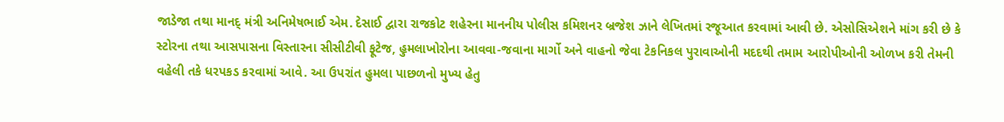જાડેજા તથા માનદ્ મંત્રી અનિમેષભાઈ એમ. દેસાઈ દ્વારા રાજકોટ શહેરના માનનીય પોલીસ કમિશનર બ્રજેશ ઝાને લેખિતમાં રજૂઆત કરવામાં આવી છે. એસોસિએશને માંગ કરી છે કે સ્ટોરના તથા આસપાસના વિસ્તારના સીસીટીવી ફૂટેજ, હુમલાખોરોના આવવા-જવાના માર્ગો અને વાહનો જેવા ટેકનિકલ પુરાવાઓની મદદથી તમામ આરોપીઓની ઓળખ કરી તેમની વહેલી તકે ધરપકડ કરવામાં આવે. આ ઉપરાંત હુમલા પાછળનો મુખ્ય હેતુ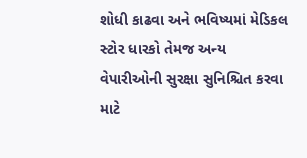શોધી કાઢવા અને ભવિષ્યમાં મેડિકલ સ્ટોર ધારકો તેમજ અન્ય વેપારીઓની સુરક્ષા સુનિશ્ચિત કરવા માટે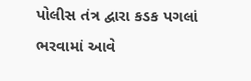પોલીસ તંત્ર દ્વારા કડક પગલાં ભરવામાં આવે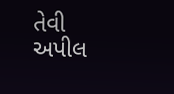તેવી અપીલ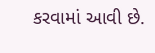કરવામાં આવી છે.